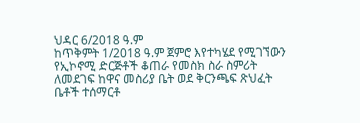ህዳር 6/2018 ዓ.ም
ከጥቅምት 1/2018 ዓ.ም ጀምሮ እየተካሄደ የሚገኘውን የኢኮኖሚ ድርጅቶች ቆጠራ የመስክ ስራ ስምሪት ለመደገፍ ከዋና መስሪያ ቤት ወደ ቅርንጫፍ ጽህፈት ቤቶች ተሰማርቶ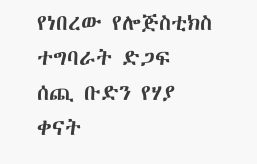የነበረው የሎጅስቲክስ ተግባራት ድጋፍ ሰጪ ቡድን የሃያ ቀናት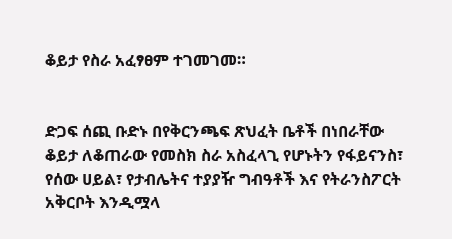ቆይታ የስራ አፈፃፀም ተገመገመ።


ድጋፍ ሰጪ ቡድኑ በየቅርንጫፍ ጽህፈት ቤቶች በነበራቸው ቆይታ ለቆጠራው የመስክ ስራ አስፈላጊ የሆኑትን የፋይናንስ፣ የሰው ሀይል፣ የታብሌትና ተያያዥ ግብዓቶች እና የትራንስፖርት አቅርቦት እንዲሟላ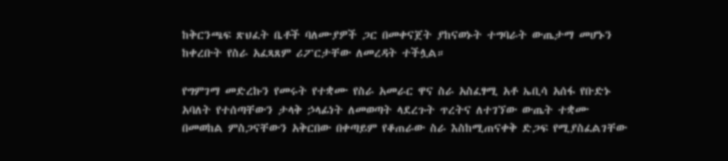ከቅርንጫፍ ጽህፈት ቤቶች ባለሙያዎች ጋር በመቀናጀት ያከናወኑት ተግባራት ውጤታማ መሆኑን ከቀረቡት የስራ አፈጻጸም ሪፖርታቸው ለመረዳት ተችሏል።

የግምገማ መድረኩን የመሩት የተቋሙ የስራ አመራር ዋና ስራ አስፈፃሚ አቶ ኤቢሳ አሰፋ የቡድኑ አባለት የተሰጣቸውን ታላቅ ኃላፊነት ለመወጣት ላደረጉት ጥረትና ለተገኘው ውጤት ተቋሙ በመወከል ምስጋናቸውን አቅርበው በቀጣይም የቆጠራው ስራ እስከሚጠናቀቅ ድጋፍ የሚያስፈልገቸው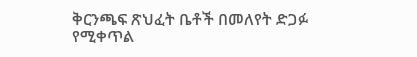ቅርንጫፍ ጽህፈት ቤቶች በመለየት ድጋፉ የሚቀጥል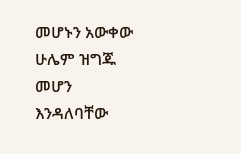መሆኑን አውቀው ሁሌም ዝግጁ መሆን እንዳለባቸው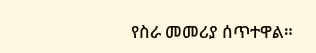የስራ መመሪያ ሰጥተዋል።